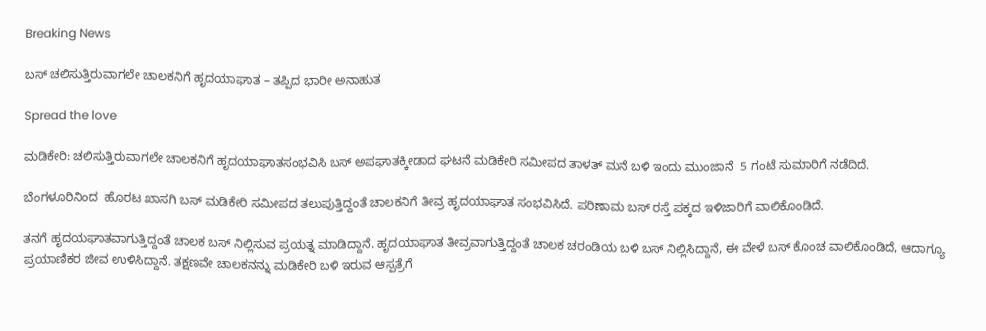Breaking News

ಬಸ್ ಚಲಿಸುತ್ತಿರುವಾಗಲೇ ಚಾಲಕನಿಗೆ ಹೃದಯಾಘಾತ – ತಪ್ಪಿದ ಭಾರೀ ಅನಾಹುತ

Spread the love

ಮಡಿಕೇರಿ: ಚಲಿಸುತ್ತಿರುವಾಗಲೇ ಚಾಲಕನಿಗೆ ಹೃದಯಾಘಾತಸಂಭವಿಸಿ ಬಸ್ ಅಪಘಾತಕ್ಕೀಡಾದ ಘಟನೆ ಮಡಿಕೇರಿ ಸಮೀಪದ ತಾಳತ್ ಮನೆ ಬಳಿ ಇಂದು ಮುಂಜಾನೆ  5 ಗಂಟೆ ಸುಮಾರಿಗೆ ನಡೆದಿದೆ.

ಬೆಂಗಳೂರಿನಿಂದ  ಹೊರಟ ಖಾಸಗಿ ಬಸ್ ಮಡಿಕೇರಿ ಸಮೀಪದ ತಲುಪುತ್ತಿದ್ದಂತೆ ಚಾಲಕನಿಗೆ ತೀವ್ರ ಹೃದಯಾಘಾತ ಸಂಭವಿಸಿದೆ. ಪರಿಣಾಮ ಬಸ್ ರಸ್ತೆ ಪಕ್ಕದ ಇಳಿಜಾರಿಗೆ ವಾಲಿಕೊಂಡಿದೆ.

ತನಗೆ ಹೃದಯಘಾತವಾಗುತ್ತಿದ್ದಂತೆ ಚಾಲಕ ಬಸ್ ನಿಲ್ಲಿಸುವ ಪ್ರಯತ್ನ ಮಾಡಿದ್ದಾನೆ. ಹೃದಯಾಘಾತ ತೀವ್ರವಾಗುತ್ತಿದ್ದಂತೆ ಚಾಲಕ ಚರಂಡಿಯ ಬಳಿ ಬಸ್ ನಿಲ್ಲಿಸಿದ್ದಾನೆ, ಈ ವೇಳೆ ಬಸ್ ಕೊಂಚ ವಾಲಿಕೊಂಡಿದೆ, ಆದಾಗ್ಯೂ ಪ್ರಯಾಣಿಕರ ಜೀವ ಉಳಿಸಿದ್ದಾನೆ. ತಕ್ಷಣವೇ ಚಾಲಕನನ್ನು ಮಡಿಕೇರಿ ಬಳಿ ಇರುವ ಆಸ್ಪತ್ರೆಗೆ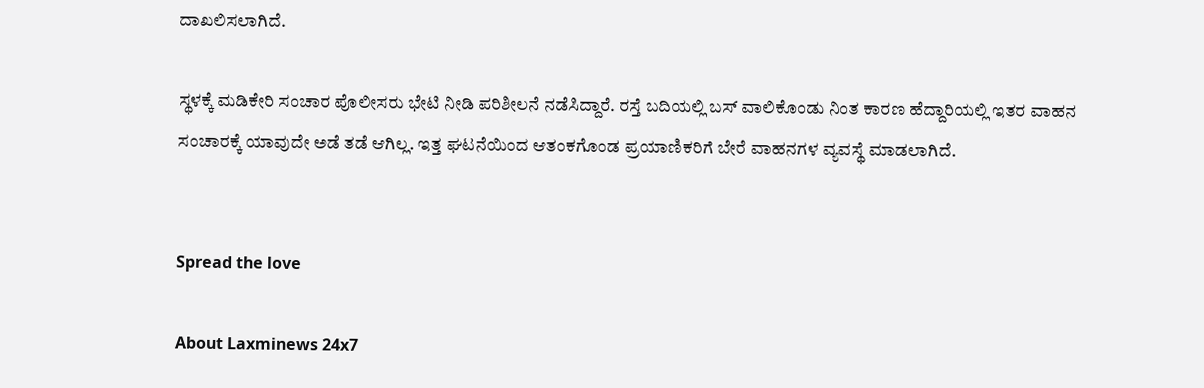ದಾಖಲಿಸಲಾಗಿದೆ.

ಸ್ಥಳಕ್ಕೆ ಮಡಿಕೇರಿ ಸಂಚಾರ ಪೊಲೀಸರು ಭೇಟಿ ನೀಡಿ ಪರಿಶೀಲನೆ ನಡೆಸಿದ್ದಾರೆ. ರಸ್ತೆ ಬದಿಯಲ್ಲಿ ಬಸ್ ವಾಲಿಕೊಂಡು ನಿಂತ ಕಾರಣ ಹೆದ್ದಾರಿಯಲ್ಲಿ ಇತರ ವಾಹನ ಸಂಚಾರಕ್ಕೆ ಯಾವುದೇ ಅಡೆ ತಡೆ ಆಗಿಲ್ಲ. ಇತ್ತ ಘಟನೆಯಿಂದ ಆತಂಕಗೊಂಡ ಪ್ರಯಾಣಿಕರಿಗೆ ಬೇರೆ ವಾಹನಗಳ ವ್ಯವಸ್ಥೆ ಮಾಡಲಾಗಿದೆ.


Spread the love

About Laxminews 24x7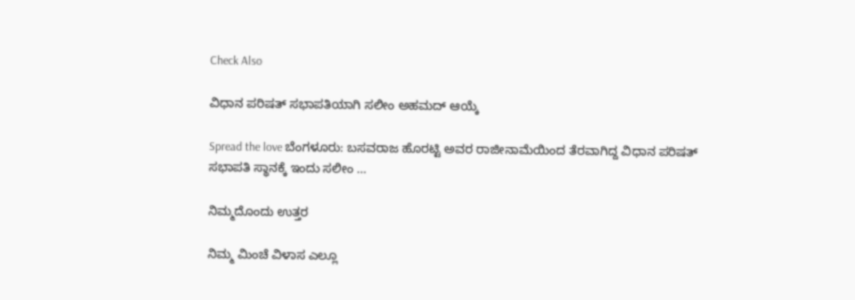Check Also

ವಿಧಾನ ಪರಿಷತ್‌ ಸಭಾಪತಿಯಾಗಿ ಸಲೀಂ ಅಹಮದ್ ಆಯ್ಕೆ

Spread the love ಬೆಂಗಳೂರು: ಬಸವರಾಜ ಹೊರಟ್ಟಿ ಅವರ ರಾಜೀನಾಮೆಯಿಂದ ತೆರವಾಗಿದ್ದ ವಿಧಾನ ಪರಿಷತ್‌ ಸಭಾಪತಿ ಸ್ಥಾನಕ್ಕೆ ಇಂದು ಸಲೀಂ …

ನಿಮ್ಮದೊಂದು ಉತ್ತರ

ನಿಮ್ಮ ಮಿಂಚೆ ವಿಳಾಸ ಎಲ್ಲೂ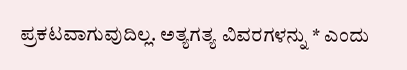ಪ್ರಕಟವಾಗುವುದಿಲ್ಲ. ಅತ್ಯಗತ್ಯ ವಿವರಗಳನ್ನು * ಎಂದು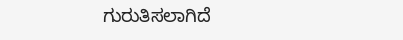ಗುರುತಿಸಲಾಗಿದೆ